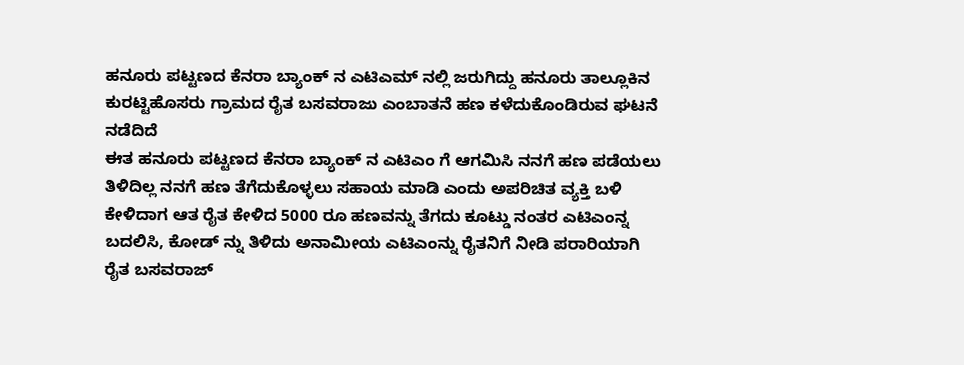ಹನೂರು ಪಟ್ಟಣದ ಕೆನರಾ ಬ್ಯಾಂಕ್ ನ ಎಟಿಎಮ್ ನಲ್ಲಿ ಜರುಗಿದ್ದು ಹನೂರು ತಾಲ್ಲೂಕಿನ ಕುರಟ್ಟಿಹೊಸರು ಗ್ರಾಮದ ರೈತ ಬಸವರಾಜು ಎಂಬಾತನೆ ಹಣ ಕಳೆದುಕೊಂಡಿರುವ ಘಟನೆ ನಡೆದಿದೆ
ಈತ ಹನೂರು ಪಟ್ಟಣದ ಕೆನರಾ ಬ್ಯಾಂಕ್ ನ ಎಟಿಎಂ ಗೆ ಆಗಮಿಸಿ ನನಗೆ ಹಣ ಪಡೆಯಲು ತಿಳಿದಿಲ್ಲ ನನಗೆ ಹಣ ತೆಗೆದುಕೊಳ್ಳಲು ಸಹಾಯ ಮಾಡಿ ಎಂದು ಅಪರಿಚಿತ ವ್ಯಕ್ತಿ ಬಳಿ ಕೇಳಿದಾಗ ಆತ ರೈತ ಕೇಳಿದ 5000 ರೂ ಹಣವನ್ನು ತೆಗದು ಕೂಟ್ಡು ನಂತರ ಎಟಿಎಂನ್ನ ಬದಲಿಸಿ, ಕೋಡ್ ನ್ನು ತಿಳಿದು ಅನಾಮೀಯ ಎಟಿಎಂನ್ನು ರೈತನಿಗೆ ನೀಡಿ ಪರಾರಿಯಾಗಿ ರೈತ ಬಸವರಾಜ್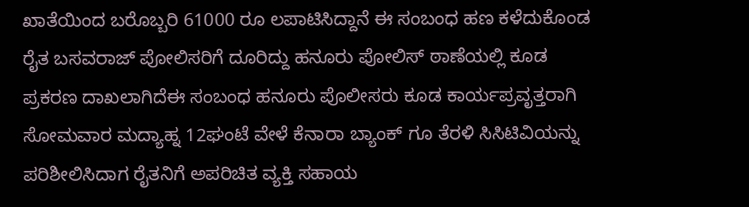ಖಾತೆಯಿಂದ ಬರೊಬ್ಬರಿ 61000 ರೂ ಲಪಾಟಿಸಿದ್ದಾನೆ ಈ ಸಂಬಂಧ ಹಣ ಕಳೆದುಕೊಂಡ ರೈತ ಬಸವರಾಜ್ ಪೋಲಿಸರಿಗೆ ದೂರಿದ್ದು ಹನೂರು ಪೋಲಿಸ್ ಠಾಣೆಯಲ್ಲಿ ಕೂಡ ಪ್ರಕರಣ ದಾಖಲಾಗಿದೆಈ ಸಂಬಂಧ ಹನೂರು ಪೊಲೀಸರು ಕೂಡ ಕಾರ್ಯಪ್ರವೃತ್ತರಾಗಿ ಸೋಮವಾರ ಮದ್ಯಾಹ್ನ 12ಘಂಟೆ ವೇಳೆ ಕೆನಾರಾ ಬ್ಯಾಂಕ್ ಗೂ ತೆರಳಿ ಸಿಸಿಟಿವಿಯನ್ನು ಪರಿಶೀಲಿಸಿದಾಗ ರೈತನಿಗೆ ಅಪರಿಚಿತ ವ್ಯಕ್ತಿ ಸಹಾಯ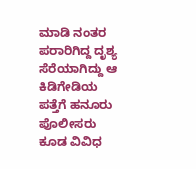ಮಾಡಿ ನಂತರ ಪರಾರಿಗಿದ್ದ ದೃಶ್ಯ ಸೆರೆಯಾಗಿದ್ದು ಆ ಕಿಡಿಗೇಡಿಯ ಪತ್ತೆಗೆ ಹನೂರು ಪೊಲೀಸರು ಕೂಡ ವಿವಿಧ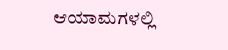ಆಯಾಮಗಳಲ್ಲಿ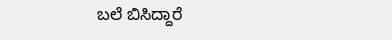ಬಲೆ ಬಿಸಿದ್ದಾರೆ